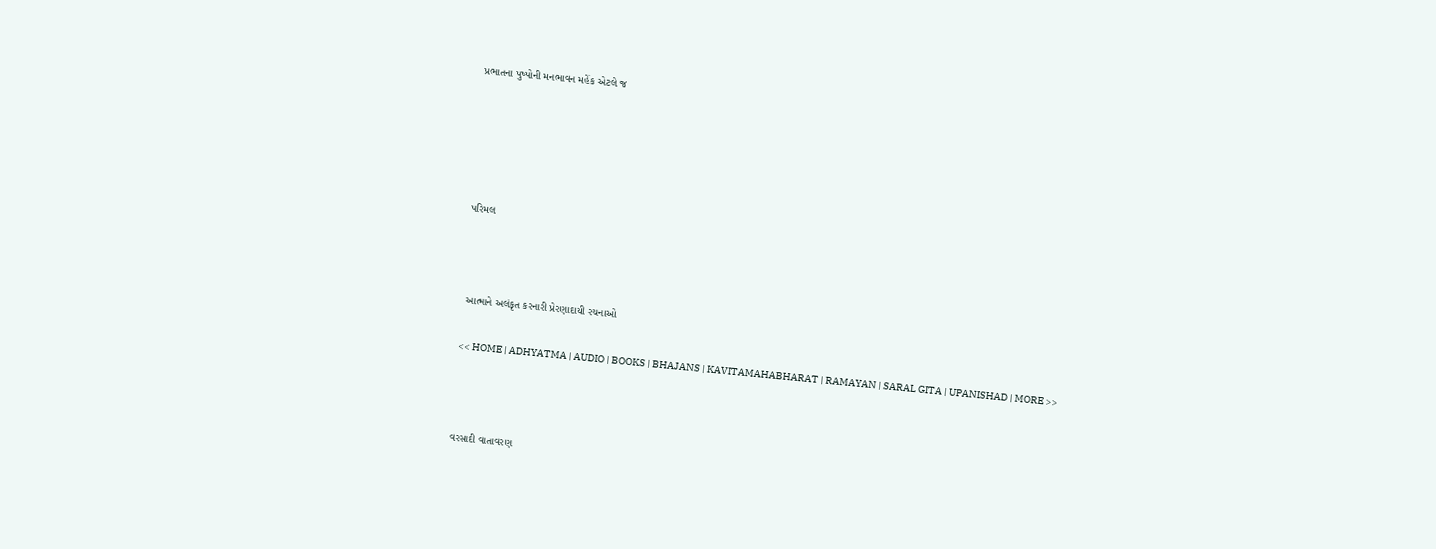પ્રભાતના પુષ્પોની મનભાવન મહેંક એટલે જ





પરિમલ



 આત્માને અલંકૃત કરનારી પ્રેરણાદાયી રચનાઓ

<< HOME | ADHYATMA | AUDIO | BOOKS | BHAJANS | KAVITAMAHABHARAT | RAMAYAN | SARAL GITA | UPANISHAD | MORE >>



વરસાદી વાતાવરણ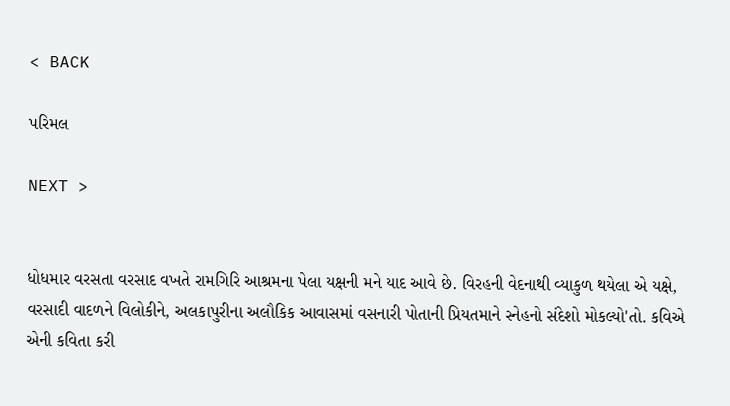< BACK

પરિમલ

NEXT >


ધોધમાર વરસતા વરસાદ વખતે રામગિરિ આશ્રમના પેલા યક્ષની મને યાદ આવે છે. વિરહની વેદનાથી વ્યાકુળ થયેલા એ યક્ષે, વરસાદી વાદળને વિલોકીને, અલકાપુરીના અલૌકિક આવાસમાં વસનારી પોતાની પ્રિયતમાને સ્નેહનો સંદેશો મોકલ્યો'તો. કવિએ એની કવિતા કરી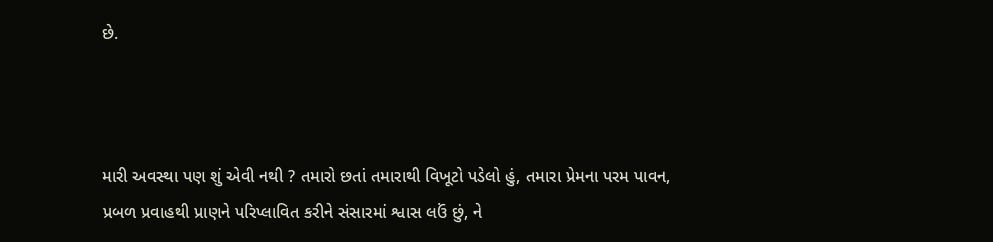છે.



મારી અવસ્થા પણ શું એવી નથી ? તમારો છતાં તમારાથી વિખૂટો પડેલો હું, તમારા પ્રેમના પરમ પાવન, પ્રબળ પ્રવાહથી પ્રાણને પરિપ્લાવિત કરીને સંસારમાં શ્વાસ લઉં છું, ને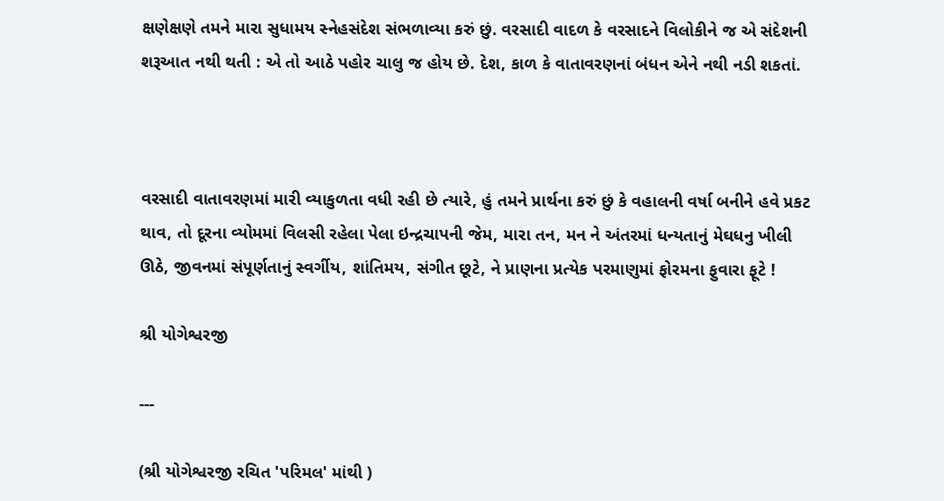ક્ષણેક્ષણે તમને મારા સુધામય સ્નેહસંદેશ સંભળાવ્યા કરું છું. વરસાદી વાદળ કે વરસાદને વિલોકીને જ એ સંદેશની શરૂઆત નથી થતી : એ તો આઠે પહોર ચાલુ જ હોય છે. દેશ, કાળ કે વાતાવરણનાં બંધન એને નથી નડી શકતાં.



વરસાદી વાતાવરણમાં મારી વ્યાકુળતા વધી રહી છે ત્યારે, હું તમને પ્રાર્થના કરું છું કે વહાલની વર્ષા બનીને હવે પ્રકટ થાવ, તો દૂરના વ્યોમમાં વિલસી રહેલા પેલા ઇન્દ્રચાપની જેમ, મારા તન, મન ને અંતરમાં ધન્યતાનું મેઘધનુ ખીલી ઊઠે, જીવનમાં સંપૂર્ણતાનું સ્વર્ગીય, શાંતિમય, સંગીત છૂટે, ને પ્રાણના પ્રત્યેક પરમાણુમાં ફોરમના ફુવારા ફૂટે !

શ્રી યોગેશ્વરજી

---

(શ્રી યોગેશ્વરજી રચિત 'પરિમલ' માંથી )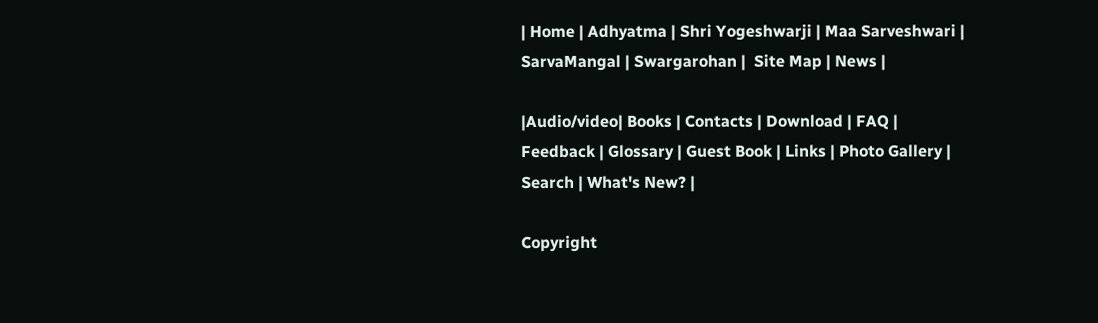| Home | Adhyatma | Shri Yogeshwarji | Maa Sarveshwari | SarvaMangal | Swargarohan |  Site Map | News |

|Audio/video| Books | Contacts | Download | FAQ | Feedback | Glossary | Guest Book | Links | Photo Gallery | Search | What's New? |

Copyright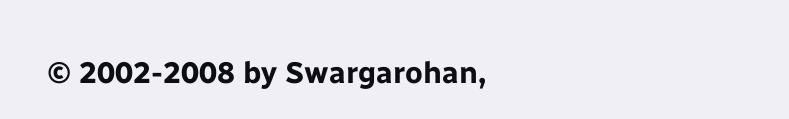© 2002-2008 by Swargarohan,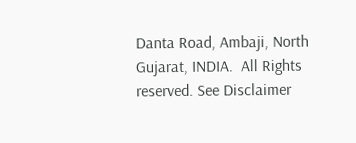Danta Road, Ambaji, North Gujarat, INDIA.  All Rights reserved. See Disclaimer